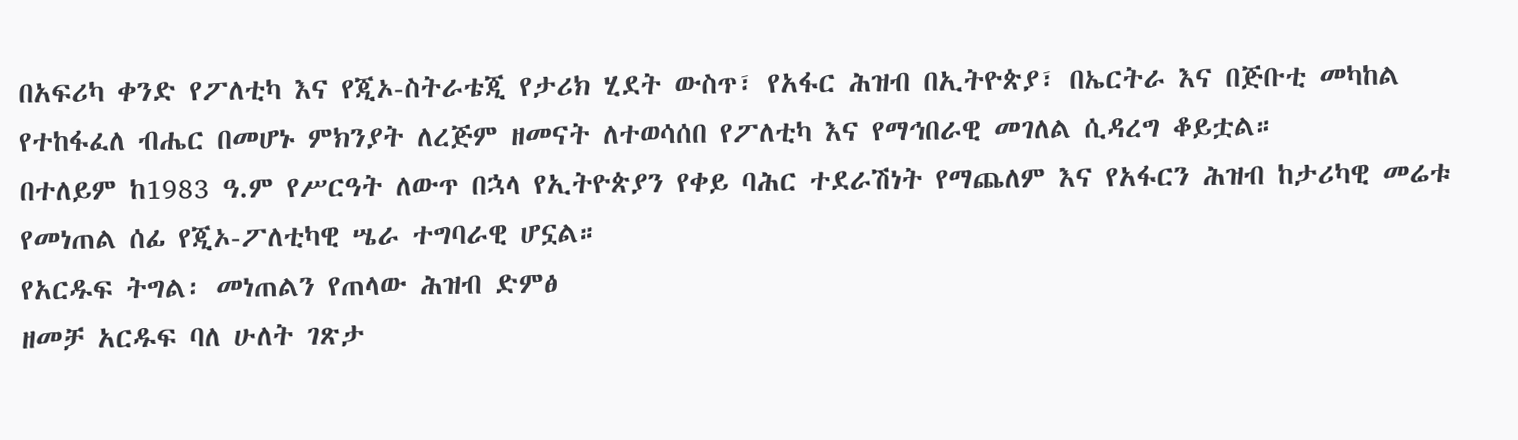በአፍሪካ ቀንድ የፖለቲካ እና የጂኦ-ስትራቴጂ የታሪክ ሂደት ውስጥ፣ የአፋር ሕዝብ በኢትዮጵያ፣ በኤርትራ እና በጅቡቲ መካከል የተከፋፈለ ብሔር በመሆኑ ምክንያት ለረጅም ዘመናት ለተወሳሰበ የፖለቲካ እና የማኅበራዊ መገለል ሲዳረግ ቆይቷል።
በተለይም ከ1983 ዓ.ም የሥርዓት ለውጥ በኋላ የኢትዮጵያን የቀይ ባሕር ተደራሽነት የማጨለም እና የአፋርን ሕዝብ ከታሪካዊ መሬቱ የመነጠል ሰፊ የጂኦ-ፖለቲካዊ ሤራ ተግባራዊ ሆኗል።
የአርዱፍ ትግል፡ መነጠልን የጠላው ሕዝብ ድምፅ
ዘመቻ አርዱፍ ባለ ሁለት ገጽታ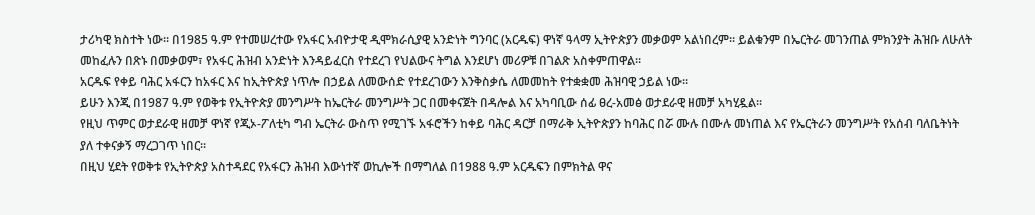ታሪካዊ ክስተት ነው። በ1985 ዓ.ም የተመሠረተው የአፋር አብዮታዊ ዲሞክራሲያዊ አንድነት ግንባር (አርዱፍ) ዋነኛ ዓላማ ኢትዮጵያን መቃወም አልነበረም፡፡ ይልቁንም በኤርትራ መገንጠል ምክንያት ሕዝቡ ለሁለት መከፈሉን በጽኑ በመቃወም፣ የአፋር ሕዝብ አንድነት እንዳይፈርስ የተደረገ የህልውና ትግል እንደሆነ መሪዎቹ በገልጽ አስቀምጠዋል።
አርዱፍ የቀይ ባሕር አፋርን ከአፋር እና ከኢትዮጵያ ነጥሎ በኃይል ለመውሰድ የተደረገውን እንቅስቃሴ ለመመከት የተቋቋመ ሕዝባዊ ኃይል ነው።
ይሁን እንጂ በ1987 ዓ.ም የወቅቱ የኢትዮጵያ መንግሥት ከኤርትራ መንግሥት ጋር በመቀናጀት በዳሎል እና አካባቢው ሰፊ ፀረ-አመፅ ወታደራዊ ዘመቻ አካሂዷል።
የዚህ ጥምር ወታደራዊ ዘመቻ ዋነኛ የጂኦ-ፖለቲካ ግብ ኤርትራ ውስጥ የሚገኙ አፋሮችን ከቀይ ባሕር ዳርቻ በማራቅ ኢትዮጵያን ከባሕር በሯ ሙሉ በሙሉ መነጠል እና የኤርትራን መንግሥት የአሰብ ባለቤትነት ያለ ተቀናቃኝ ማረጋገጥ ነበር።
በዚህ ሂደት የወቅቱ የኢትዮጵያ አስተዳደር የአፋርን ሕዝብ እውነተኛ ወኪሎች በማግለል በ1988 ዓ.ም አርዱፍን በምክትል ዋና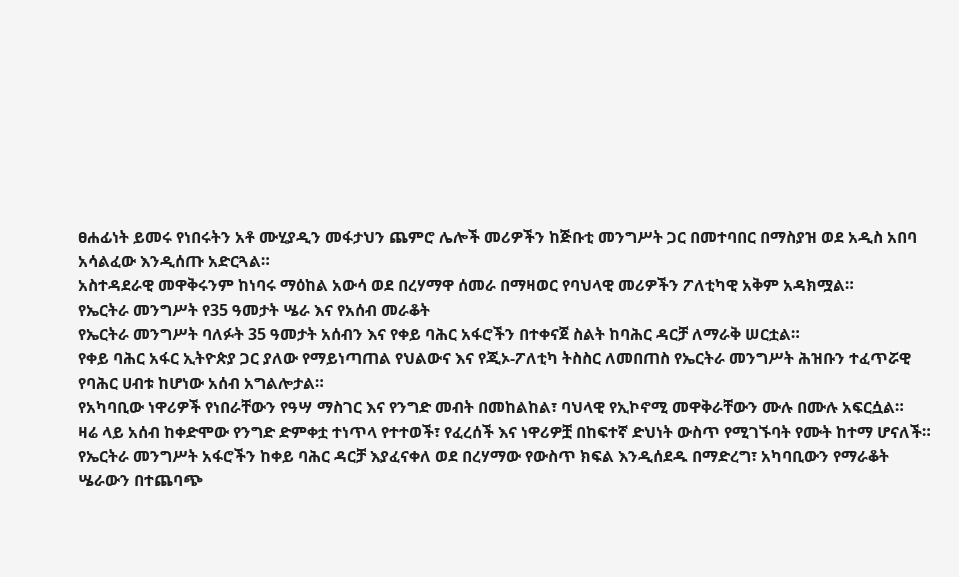ፀሐፊነት ይመሩ የነበሩትን አቶ ሙሂያዲን መፋታህን ጨምሮ ሌሎች መሪዎችን ከጅቡቲ መንግሥት ጋር በመተባበር በማስያዝ ወደ አዲስ አበባ አሳልፈው እንዲሰጡ አድርጓል።
አስተዳደራዊ መዋቅሩንም ከነባሩ ማዕከል አውሳ ወደ በረሃማዋ ሰመራ በማዛወር የባህላዊ መሪዎችን ፖለቲካዊ አቅም አዳክሟል።
የኤርትራ መንግሥት የ35 ዓመታት ሤራ እና የአሰብ መራቆት
የኤርትራ መንግሥት ባለፉት 35 ዓመታት አሰብን እና የቀይ ባሕር አፋሮችን በተቀናጀ ስልት ከባሕር ዳርቻ ለማራቅ ሠርቷል።
የቀይ ባሕር አፋር ኢትዮጵያ ጋር ያለው የማይነጣጠል የህልውና እና የጂኦ-ፖለቲካ ትስስር ለመበጠስ የኤርትራ መንግሥት ሕዝቡን ተፈጥሯዊ የባሕር ሀብቱ ከሆነው አሰብ አግልሎታል።
የአካባቢው ነዋሪዎች የነበራቸውን የዓሣ ማስገር እና የንግድ መብት በመከልከል፣ ባህላዊ የኢኮኖሚ መዋቅራቸውን ሙሉ በሙሉ አፍርሷል።
ዛሬ ላይ አሰብ ከቀድሞው የንግድ ድምቀቷ ተነጥላ የተተወች፣ የፈረሰች እና ነዋሪዎቿ በከፍተኛ ድህነት ውስጥ የሚገኙባት የሙት ከተማ ሆናለች።
የኤርትራ መንግሥት አፋሮችን ከቀይ ባሕር ዳርቻ እያፈናቀለ ወደ በረሃማው የውስጥ ክፍል እንዲሰደዱ በማድረግ፣ አካባቢውን የማራቆት ሤራውን በተጨባጭ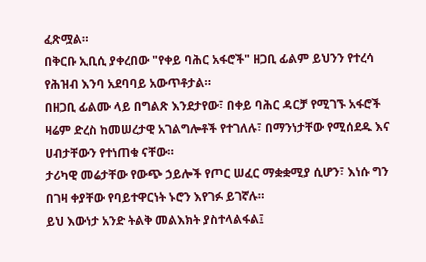ፈጽሟል።
በቅርቡ ኢቢሲ ያቀረበው "የቀይ ባሕር አፋሮች" ዘጋቢ ፊልም ይህንን የተረሳ የሕዝብ እንባ አደባባይ አውጥቶታል።
በዘጋቢ ፊልሙ ላይ በግልጽ እንደታየው፣ በቀይ ባሕር ዳርቻ የሚገኙ አፋሮች ዛሬም ድረስ ከመሠረታዊ አገልግሎቶች የተገለሉ፣ በማንነታቸው የሚሰደዱ እና ሀብታቸውን የተነጠቁ ናቸው።
ታሪካዊ መሬታቸው የውጭ ኃይሎች የጦር ሠፈር ማቋቋሚያ ሲሆን፣ እነሱ ግን በገዛ ቀያቸው የባይተዋርነት ኑሮን እየገፉ ይገኛሉ።
ይህ እውነታ አንድ ትልቅ መልእክት ያስተላልፋል፤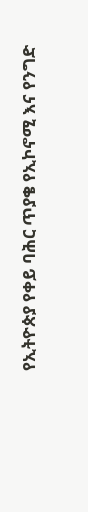የኢትዮጵያ የቀይ ባሕር ጥያቄ የኢኮኖሚ እና የንግድ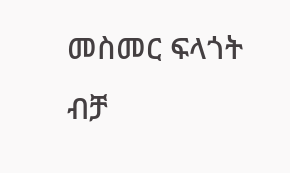መስመር ፍላጎት ብቻ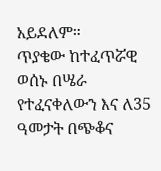አይደለም።
ጥያቄው ከተፈጥሯዊ ወሰኑ በሤራ የተፈናቀለውን እና ለ35 ዓመታት በጭቆና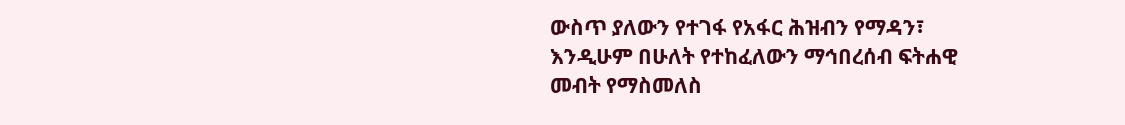ውስጥ ያለውን የተገፋ የአፋር ሕዝብን የማዳን፣ እንዲሁም በሁለት የተከፈለውን ማኅበረሰብ ፍትሐዊ መብት የማስመለስ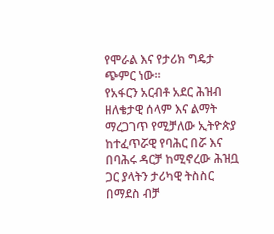የሞራል እና የታሪክ ግዴታ ጭምር ነው።
የአፋርን አርብቶ አደር ሕዝብ ዘለቄታዊ ሰላም እና ልማት ማረጋገጥ የሚቻለው ኢትዮጵያ ከተፈጥሯዊ የባሕር በሯ እና በባሕሩ ዳርቻ ከሚኖረው ሕዝቧ ጋር ያላትን ታሪካዊ ትስስር በማደስ ብቻ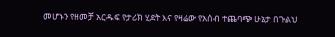መሆኑን የዘመቻ አርዱፍ የታሪክ ሂደት እና የዛሬው የአሰብ ተጨባጭ ሁኔታ በጉልህ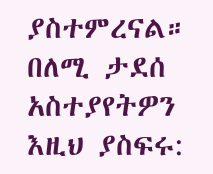ያስተምረናል።
በለሚ ታደሰ
አስተያየትዎን እዚህ ያስፍሩ: